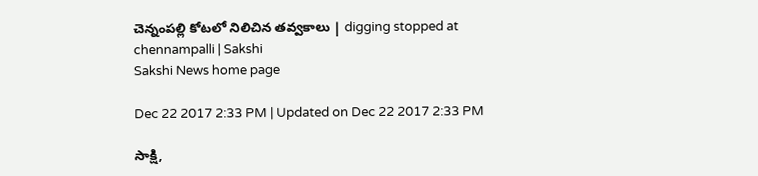చెన్నంపల్లి కోటలో నిలిచిన తవ్వకాలు | digging stopped at chennampalli | Sakshi
Sakshi News home page

Dec 22 2017 2:33 PM | Updated on Dec 22 2017 2:33 PM

సాక్షి,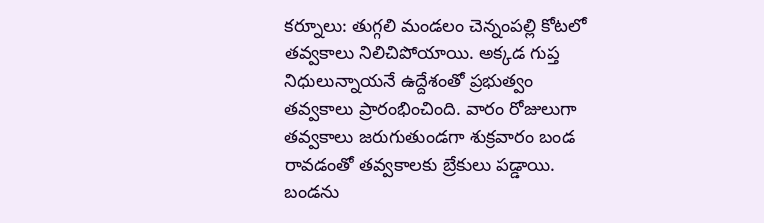కర్నూలు: తుగ్గలి మండలం చెన్నంపల్లి కోటలో తవ్వకాలు నిలిచిపోయాయి. అక్కడ గుప్త నిధులున్నాయనే ఉద్దేశంతో ప్రభుత్వం తవ్వకాలు ప్రారంభించింది. వారం రోజులుగా తవ్వకాలు జరుగుతుండగా శుక్రవారం బండ రావడంతో తవ్వకాలకు బ్రేకులు పడ్డాయి. బండను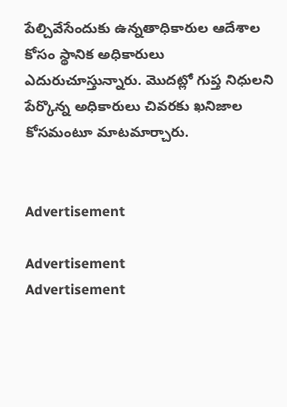పేల్చివేసేందుకు ఉన్నతాధికారుల ఆదేశాల కోసం స్థానిక అధికారులు ఎదురుచూస్తున్నారు. మొదట్లో గుప్త నిధులని పేర్కొన్న అధికారులు చివరకు ఖనిజాల కోసమంటూ మాటమార్చారు.


Advertisement

Advertisement
Advertisement